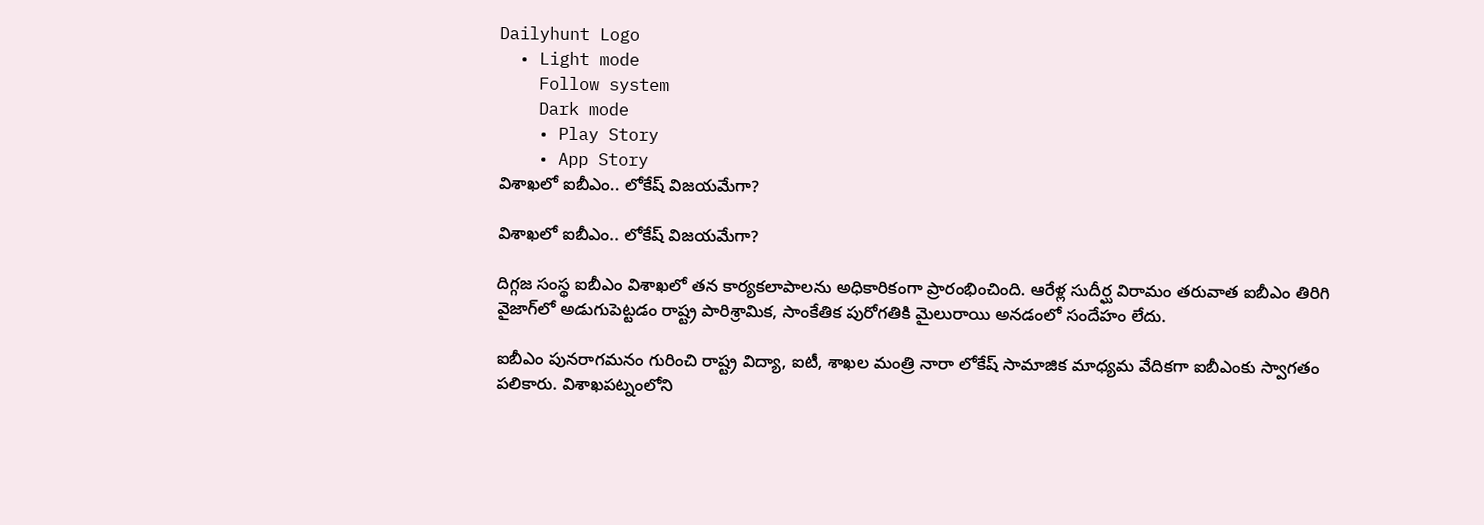Dailyhunt Logo
  • Light mode
    Follow system
    Dark mode
    • Play Story
    • App Story
విశాఖలో ఐబీఎం.. లోకేష్ విజయమేగా?

విశాఖలో ఐబీఎం.. లోకేష్ విజయమేగా?

దిగ్గజ సంస్థ ఐబీఎం విశాఖలో తన కార్యకలాపాలను అధికారికంగా ప్రారంభించింది. ఆరేళ్ల సుదీర్ఘ విరామం తరువాత ఐబీఎం తిరిగి వైజాగ్‌లో అడుగుపెట్టడం రాష్ట్ర పారిశ్రామిక, సాంకేతిక పురోగతికి మైలురాయి అనడంలో సందేహం లేదు.

ఐబీఎం పునరాగమనం గురించి రాష్ట్ర విద్యా, ఐటీ, శాఖల మంత్రి నారా లోకేష్ సామాజిక మాధ్యమ వేదికగా ఐబీఎంకు స్వాగతం పలికారు. విశాఖపట్నంలోని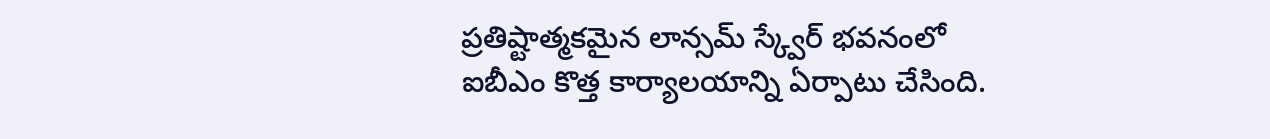ప్రతిష్టాత్మకమైన లాన్సమ్ స్క్వేర్ భవనంలో ఐబీఎం కొత్త కార్యాలయాన్ని ఏర్పాటు చేసింది.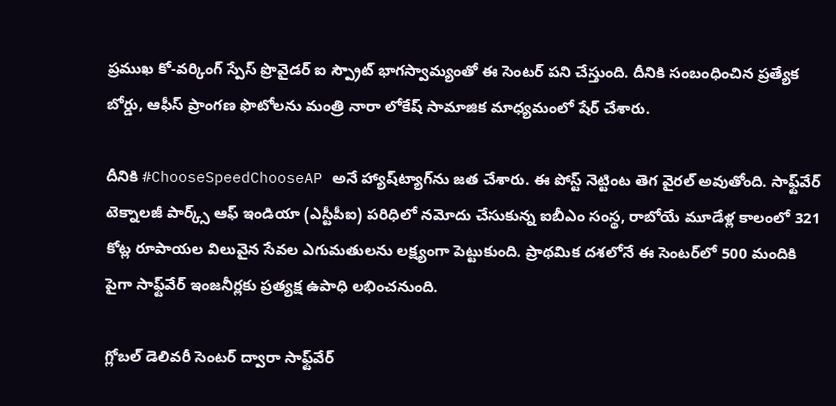ప్రముఖ కో-వర్కింగ్ స్పేస్ ప్రొవైడర్ ఐ స్ప్రౌట్ భాగస్వామ్యంతో ఈ సెంటర్ పని చేస్తుంది. దీనికి సంబంధించిన ప్రత్యేక బోర్డు, ఆఫీస్ ప్రాంగణ ఫొటోలను మంత్రి నారా లోకేష్ సామాజిక మాధ్యమంలో షేర్ చేశారు.

దీనికి #ChooseSpeedChooseAP అనే హ్యాష్‌ట్యాగ్‌ను జత చేశారు. ఈ పోస్ట్ నెట్టింట తెగ వైరల్ అవుతోంది. సాఫ్ట్‌వేర్ టెక్నాలజీ పార్క్స్ ఆఫ్ ఇండియా (ఎస్టీపీఐ) పరిధిలో నమోదు చేసుకున్న ఐబీఎం సంస్థ, రాబోయే మూడేళ్ల కాలంలో 321 కోట్ల రూపాయల విలువైన సేవల ఎగుమతులను లక్ష్యంగా పెట్టుకుంది. ప్రాథమిక దశలోనే ఈ సెంటర్‌లో 500 మందికి పైగా సాఫ్ట్‌వేర్ ఇంజనీర్లకు ప్రత్యక్ష ఉపాధి లభించనుంది.

గ్లోబల్ డెలివరీ సెంటర్ ద్వారా సాఫ్ట్‌వేర్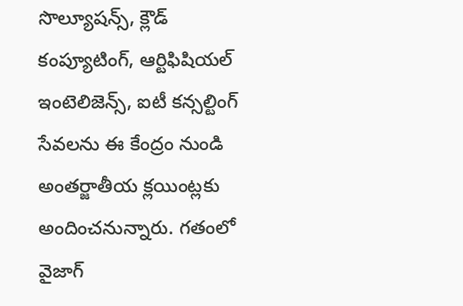సొల్యూషన్స్, క్లౌడ్ కంప్యూటింగ్, ఆర్టిఫిషియల్ ఇంటెలిజెన్స్, ఐటీ కన్సల్టింగ్ సేవలను ఈ కేంద్రం నుండి అంతర్జాతీయ క్లయింట్లకు అందించనున్నారు. గతంలో వైజాగ్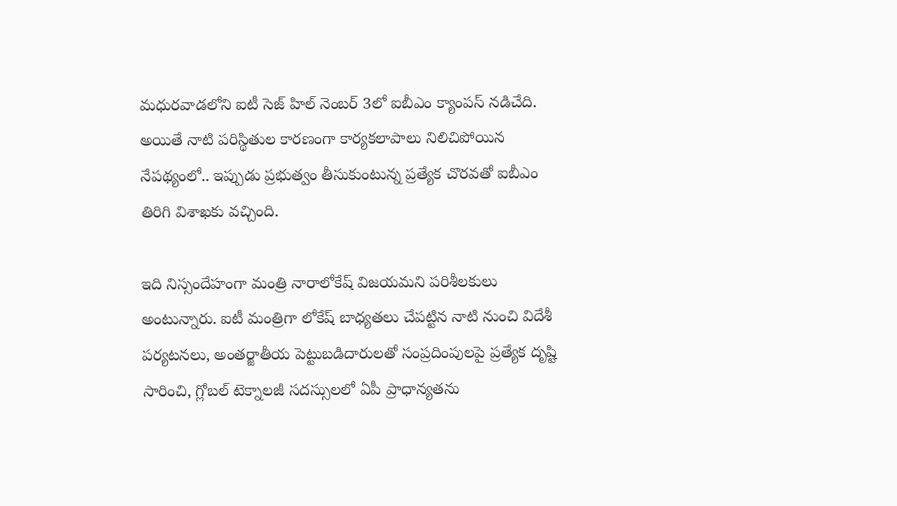మధురవాడలోని ఐటీ సెజ్ హిల్ నెంబర్ 3లో ఐబీఎం క్యాంపస్ నడిచేది. అయితే నాటి పరిస్థితుల కారణంగా కార్యకలాపాలు నిలిచిపోయిన నేపథ్యంలో.. ఇప్పుడు ప్రభుత్వం తీసుకుంటున్న ప్రత్యేక చొరవతో ఐబీఎం తిరిగి విశాఖకు వచ్చింది.

ఇది నిస్సందేహంగా మంత్రి నారాలోకేష్ విజయమని పరిశీలకులు అంటున్నారు. ఐటీ మంత్రిగా లోకేష్ బాధ్యతలు చేపట్టిన నాటి నుంచి విదేశీ పర్యటనలు, అంతర్జాతీయ పెట్టుబడిదారులతో సంప్రదింపులపై ప్రత్యేక దృష్టి సారించి, గ్లోబల్ టెక్నాలజీ సదస్సులలో ఏపీ ప్రాధాన్యతను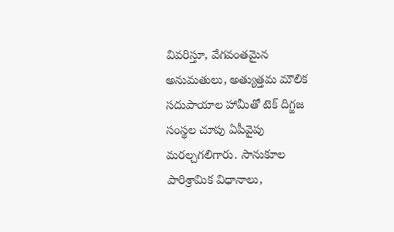వివరిస్తూ, వేగవంతమైన అనుమతులు, అత్యుత్తమ మౌలిక సదుపాయాల హామీతో టెక్ దిగ్జజ సంస్థల చూపు ఏపీవైపు మరల్చగలిగారు. సానుకూల పారిశ్రామిక విధానాలు,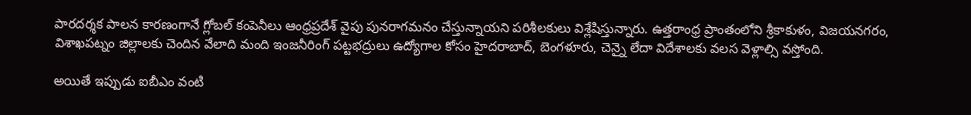పారదర్శక పాలన కారణంగానే గ్లోబల్ కంపెనీలు ఆంధ్రప్రదేశ్ వైపు పునరాగమనం చేస్తున్నాయని పరిశీలకులు విశ్లేషిస్తున్నారు. ఉత్తరాంధ్ర ప్రాంతంలోని శ్రీకాకుళం, విజయనగరం, విశాఖపట్నం జిల్లాలకు చెందిన వేలాది మంది ఇంజనీరింగ్ పట్టభద్రులు ఉద్యోగాల కోసం హైదరాబాద్, బెంగళూరు, చెన్నై లేదా విదేశాలకు వలస వెళ్లాల్సి వస్తోంది.

అయితే ఇప్పుడు ఐబీఎం వంటి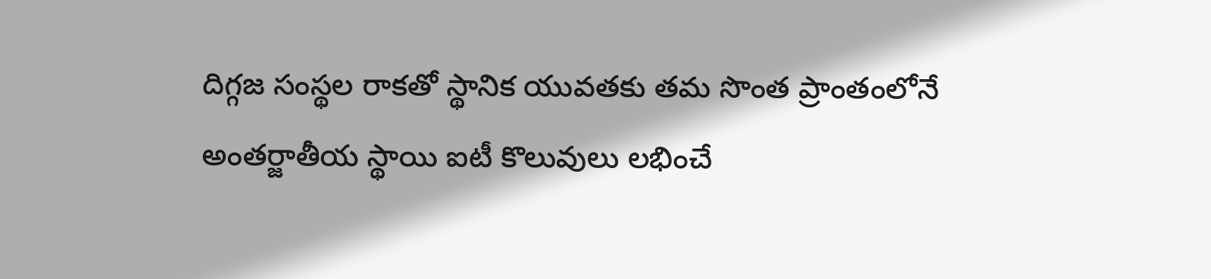దిగ్గజ సంస్థల రాకతో స్థానిక యువతకు తమ సొంత ప్రాంతంలోనే అంతర్జాతీయ స్థాయి ఐటీ కొలువులు లభించే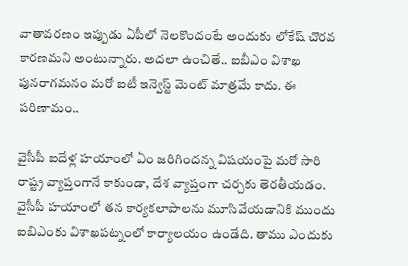వాతావరణం ఇప్పుడు ఏపీలో నెలకొందంటే అందుకు లోకేష్ చొరవ కారణమని అంటున్నారు. అదలా ఉంచితే.. ఐబీఎం విశాఖ పునరాగమనం మరో ఐటీ ఇన్వెస్ట్ మెంట్ మాత్రమే కాదు. ఈ పరిణామం..

వైసీపీ ఐదేళ్ల హయాంలో ఏం జరిగిందన్న విషయంపై మరో సారి రాష్ట్ర వ్యాప్తంగానే కాకుండా, దేశ వ్యాప్తంగా చర్చకు తెరతీయడం. వైసీపీ హయాంలో తన కార్యకలాపాలను మూసివేయడానికి ముందు ఐబిఎంకు విశాఖపట్నంలో కార్యాలయం ఉండేది. తాము ఎందుకు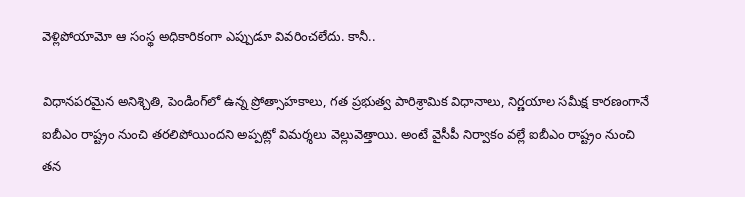వెళ్లిపోయామో ఆ సంస్థ అధికారికంగా ఎప్పుడూ వివరించలేదు. కానీ..

విధానపరమైన అనిశ్చితి, పెండింగ్‌లో ఉన్న ప్రోత్సాహకాలు, గత ప్రభుత్వ పారిశ్రామిక విధానాలు, నిర్ణయాల సమీక్ష కారణంగానే ఐబీఎం రాష్ట్రం నుంచి తరలిపోయిందని అప్పట్లో విమర్శలు వెల్లువెత్తాయి. అంటే వైసీపీ నిర్వాకం వల్లే ఐబీఎం రాష్ట్రం నుంచి తన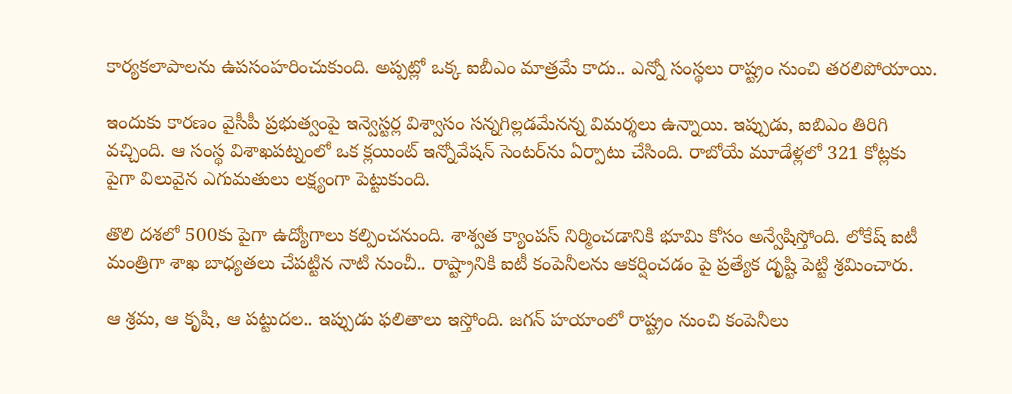కార్యకలాపాలను ఉపసంహరించుకుంది. అప్పట్లో ఒక్క ఐబీఎం మాత్రమే కాదు.. ఎన్నో సంస్థలు రాష్ట్రం నుంచి తరలిపోయాయి.

ఇందుకు కారణం వైసీపీ ప్రభుత్వంపై ఇన్వెస్టర్ల విశ్వాసం సన్నగిల్లడమేనన్న విమర్శలు ఉన్నాయి. ఇప్పుడు, ఐబిఎం తిరిగి వచ్చింది. ఆ సంస్థ విశాఖపట్నంలో ఒక క్లయింట్ ఇన్నోవేషన్ సెంటర్‌ను ఏర్పాటు చేసింది. రాబోయే మూడేళ్లలో 321 కోట్లకు పైగా విలువైన ఎగుమతులు లక్ష్యంగా పెట్టుకుంది.

తొలి దశలో 500కు పైగా ఉద్యోగాలు కల్పించనుంది. శాశ్వత క్యాంపస్ నిర్మించడానికి భూమి కోసం అన్వేషిస్తోంది. లోకేష్‌ ఐటీ మంత్రిగా శాఖ బాధ్యతలు చేపట్టిన నాటి నుంచీ.. రాష్ట్రానికి ఐటీ కంపెనీలను ఆకర్షించడం పై ప్రత్యేక దృష్టి పెట్టి శ్రమించారు.

ఆ శ్రమ, ఆ కృషి, ఆ పట్టుదల.. ఇప్పుడు ఫలితాలు ఇస్తోంది. జగన్ హయాంలో రాష్ట్రం నుంచి కంపెనీలు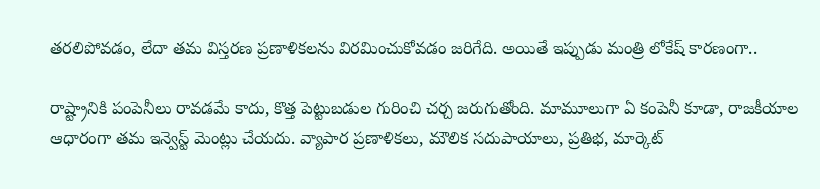తరలిపోవడం, లేదా తమ విస్తరణ ప్రణాళికలను విరమించుకోవడం జరిగేది. అయితే ఇప్పుడు మంత్రి లోకేష్ కారణంగా..

రాష్ట్రానికి పంపెనీలు రావడమే కాదు, కొత్త పెట్టుబడుల గురించి చర్చ జరుగుతోంది. మామూలుగా ఏ కంపెనీ కూడా, రాజకీయాల ఆధారంగా తమ ఇన్వెస్ట్ మెంట్లు చేయదు. వ్యాపార ప్రణాళికలు, మౌలిక సదుపాయాలు, ప్రతిభ, మార్కెట్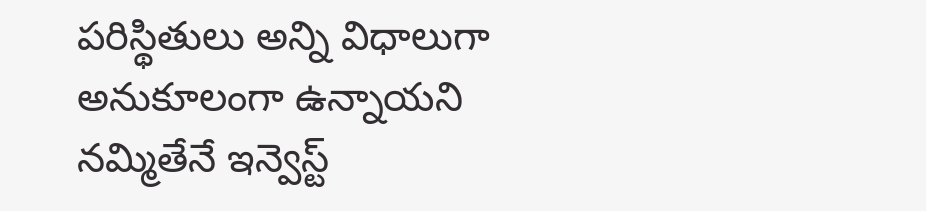పరిస్థితులు అన్ని విధాలుగా అనుకూలంగా ఉన్నాయని నమ్మితేనే ఇన్వెస్ట్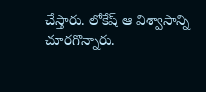చేస్తారు. లోకేష్ ఆ విశ్వాసాన్ని చూరగొన్నారు.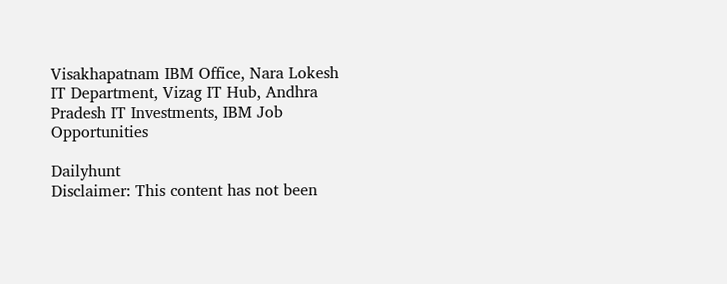Visakhapatnam IBM Office, Nara Lokesh IT Department, Vizag IT Hub, Andhra Pradesh IT Investments, IBM Job Opportunities

Dailyhunt
Disclaimer: This content has not been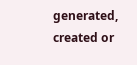generated, created or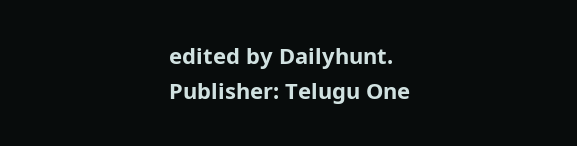edited by Dailyhunt. Publisher: Telugu One